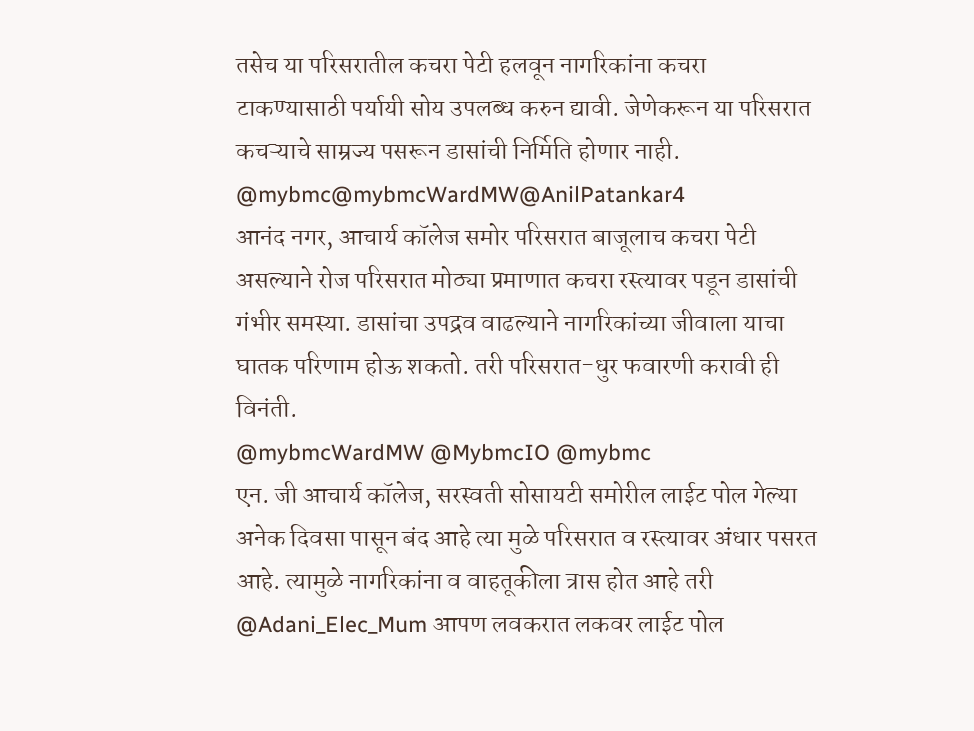तसेच या परिसरातील कचरा पेटी हलवून नागरिकांना कचरा टाकण्यासाठी पर्यायी सोय उपलब्ध करुन द्यावी. जेणेकरून या परिसरात कचऱ्याचे साम्रज्य पसरून डासांची निर्मिति होणार नाही.
@mybmc@mybmcWardMW@AnilPatankar4
आनंद नगर, आचार्य कॉलेज समोर परिसरात बाजूलाच कचरा पेटी असल्याने रोज परिसरात मोठ्या प्रमाणात कचरा रस्त्यावर पडून डासांची गंभीर समस्या. डासांचा उपद्रव वाढल्याने नागरिकांच्या जीवाला याचा घातक परिणाम होऊ शकतो. तरी परिसरात-धुर फवारणी करावी ही विनंती.
@mybmcWardMW @MybmcIO @mybmc
एन. जी आचार्य कॉलेज, सरस्वती सोसायटी समोरील लाईट पोल गेल्या अनेक दिवसा पासून बंद आहे त्या मुळे परिसरात व रस्त्यावर अंधार पसरत आहे. त्यामुळे नागरिकांना व वाहतूकीला त्रास होत आहे तरी @Adani_Elec_Mum आपण लवकरात लकवर लाईट पोल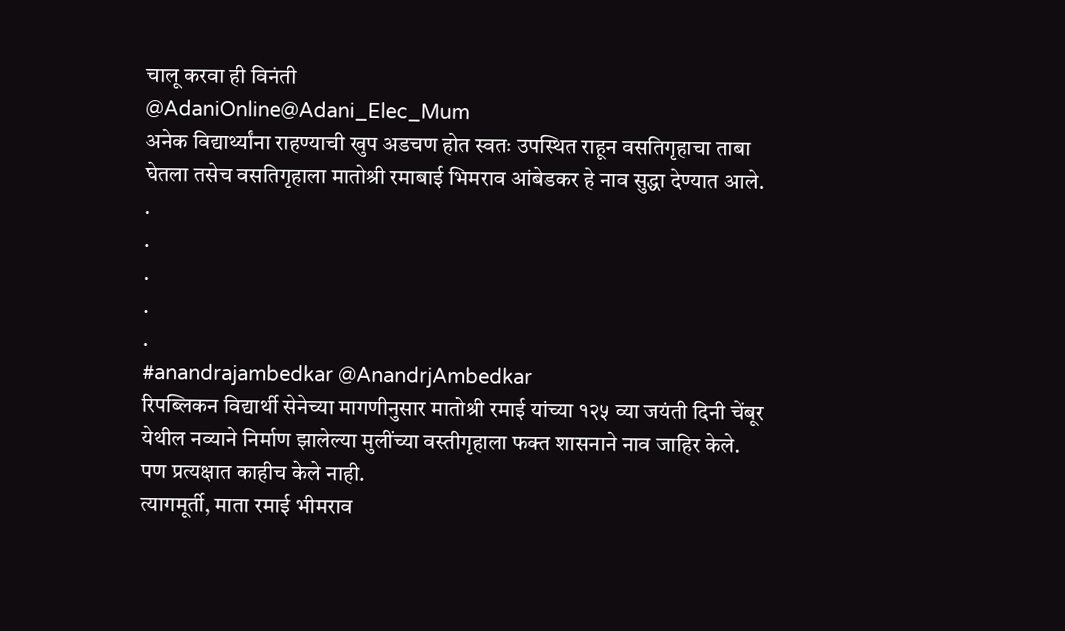चालू करवा ही विनंती
@AdaniOnline@Adani_Elec_Mum
अनेक विद्यार्थ्यांना राहण्याची खुप अडचण होत स्वतः उपस्थित राहून वसतिगृहाचा ताबा घेतला तसेच वसतिगृहाला मातोश्री रमाबाई भिमराव आंबेडकर हे नाव सुद्धा देण्यात आले.
.
.
.
.
.
#anandrajambedkar @AnandrjAmbedkar
रिपब्लिकन विद्यार्थी सेनेच्या मागणीनुसार मातोश्री रमाई यांच्या १२५ व्या जयंती दिनी चेंबूर येथील नव्याने निर्माण झालेल्या मुलींच्या वस्तीगृहाला फक्त शासनाने नाव जाहिर केले.
पण प्रत्यक्षात काहीच केले नाही.
त्यागमूर्ती, माता रमाई भीमराव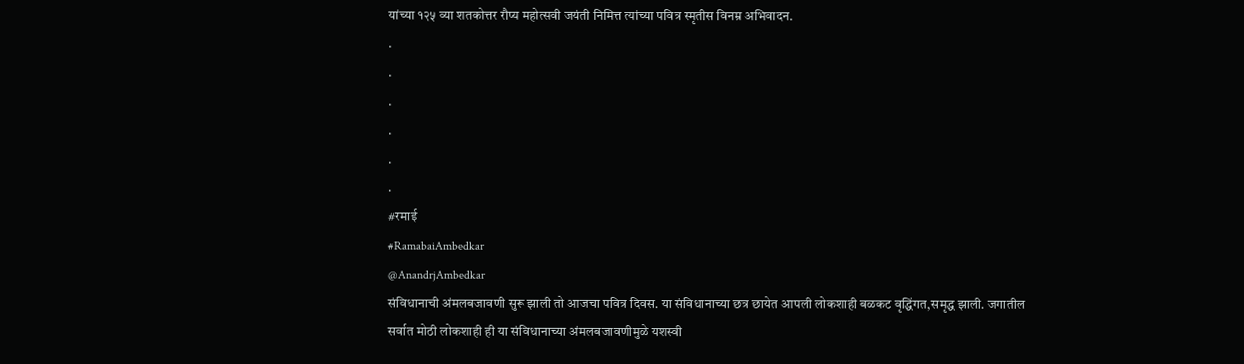यांच्या १२५ व्या शतकोत्तर रौप्य महोत्सवी जयंती निमित्त त्यांच्या पवित्र स्मृतीस विनम्र अभिवादन.
.
.
.
.
.
.
#रमाई
#RamabaiAmbedkar
@AnandrjAmbedkar
संविधानाची अंमलबजावणी सुरू झाली तो आजचा पवित्र दिवस. या संविधानाच्या छत्र छायेत आपली लोकशाही बळकट वृद्धिंगत,समृद्ध झाली. जगातील सर्वात मोठी लोकशाही ही या संविधानाच्या अंमलबजावणीमुळे यशस्वी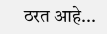ठरत आहे...